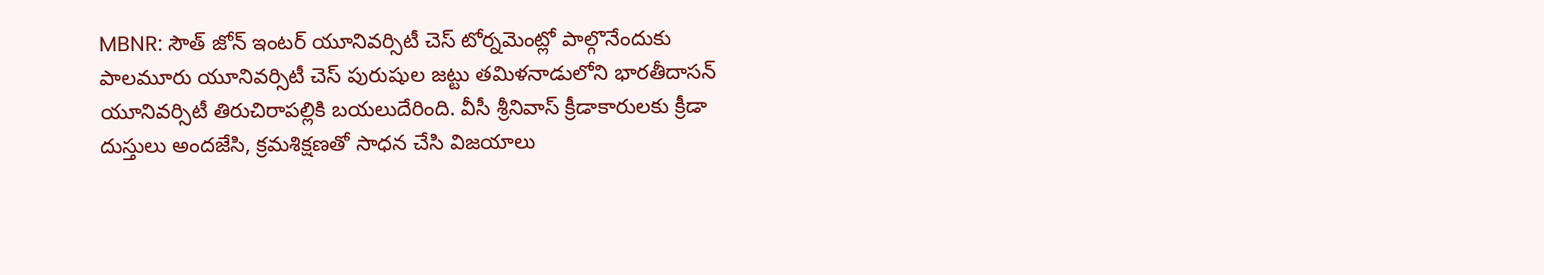MBNR: సౌత్ జోన్ ఇంటర్ యూనివర్సిటీ చెస్ టోర్నమెంట్లో పాల్గొనేందుకు పాలమూరు యూనివర్సిటీ చెస్ పురుషుల జట్టు తమిళనాడులోని భారతీదాసన్ యూనివర్సిటీ తిరుచిరాపల్లికి బయలుదేరింది. వీసీ శ్రీనివాస్ క్రీడాకారులకు క్రీడా దుస్తులు అందజేసి, క్రమశిక్షణతో సాధన చేసి విజయాలు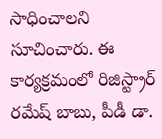సాధించాలని సూచించారు. ఈ కార్యక్రమంలో రిజిస్ట్రార్ రమేష్ బాబు, పీడీ డా.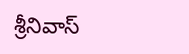శ్రీనివాస్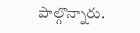పాల్గొన్నారు.